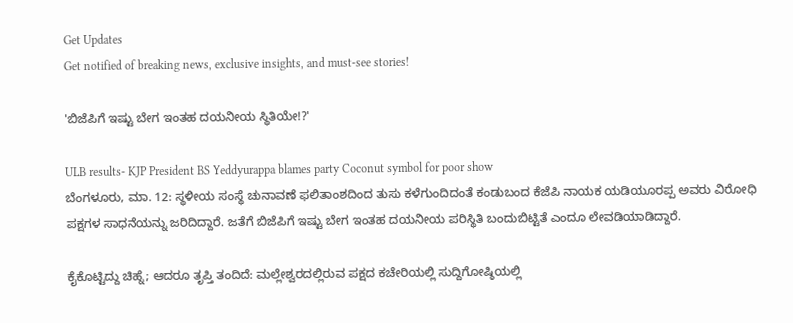Get Updates
Get notified of breaking news, exclusive insights, and must-see stories!

'ಬಿಜೆಪಿಗೆ ಇಷ್ಟು ಬೇಗ ಇಂತಹ ದಯನೀಯ ಸ್ಥಿತಿಯೇ!?'

ULB results- KJP President BS Yeddyurappa blames party Coconut symbol for poor show
ಬೆಂಗಳೂರು, ಮಾ. 12: ಸ್ಥಳೀಯ ಸಂಸ್ಥೆ ಚುನಾವಣೆ ಫಲಿತಾಂಶದಿಂದ ತುಸು ಕಳೆಗುಂದಿದಂತೆ ಕಂಡುಬಂದ ಕೆಜೆಪಿ ನಾಯಕ ಯಡಿಯೂರಪ್ಪ ಅವರು ವಿರೋಧಿ ಪಕ್ಷಗಳ ಸಾಧನೆಯನ್ನು ಜರಿದಿದ್ದಾರೆ. ಜತೆಗೆ ಬಿಜೆಪಿಗೆ ಇಷ್ಟು ಬೇಗ ಇಂತಹ ದಯನೀಯ ಪರಿಸ್ಥಿತಿ ಬಂದುಬಿಟ್ಟಿತೆ ಎಂದೂ ಲೇವಡಿಯಾಡಿದ್ದಾರೆ.

ಕೈಕೊಟ್ಟಿದ್ದು ಚಿಹ್ನೆ; ಆದರೂ ತೃಪ್ತಿ ತಂದಿದೆ: ಮಲ್ಲೇಶ್ವರದಲ್ಲಿರುವ ಪಕ್ಷದ ಕಚೇರಿಯಲ್ಲಿ ಸುದ್ದಿಗೋಷ್ಠಿಯಲ್ಲಿ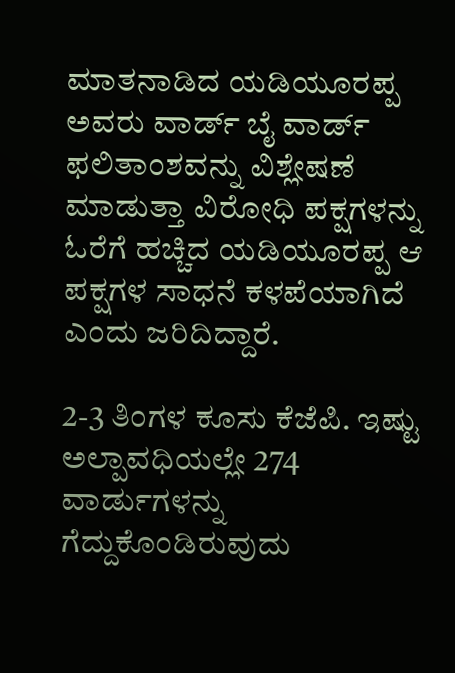ಮಾತನಾಡಿದ ಯಡಿಯೂರಪ್ಪ ಅವರು ವಾರ್ಡ್ ಬೈ ವಾರ್ಡ್ ಫಲಿತಾಂಶವನ್ನು ವಿಶ್ಲೇಷಣೆ ಮಾಡುತ್ತಾ ವಿರೋಧಿ ಪಕ್ಷಗಳನ್ನು ಓರೆಗೆ ಹಚ್ಚಿದ ಯಡಿಯೂರಪ್ಪ ಆ ಪಕ್ಷಗಳ ಸಾಧನೆ ಕಳಪೆಯಾಗಿದೆ ಎಂದು ಜರಿದಿದ್ದಾರೆ.

2-3 ತಿಂಗಳ ಕೂಸು ಕೆಜೆಪಿ. ಇಷ್ಟು ಅಲ್ಪಾವಧಿಯಲ್ಲೇ 274 ವಾರ್ಡುಗಳನ್ನು ಗೆದ್ದುಕೊಂಡಿರುವುದು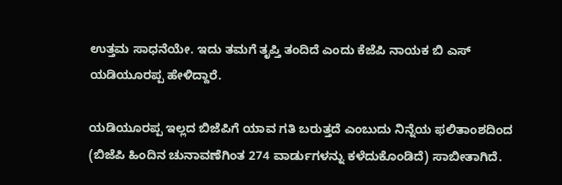ಉತ್ತಮ ಸಾಧನೆಯೇ. ಇದು ತಮಗೆ ತೃಪ್ತಿ ತಂದಿದೆ ಎಂದು ಕೆಜೆಪಿ ನಾಯಕ ಬಿ ಎಸ್ ಯಡಿಯೂರಪ್ಪ ಹೇಳಿದ್ದಾರೆ.

ಯಡಿಯೂರಪ್ಪ ಇಲ್ಲದ ಬಿಜೆಪಿಗೆ ಯಾವ ಗತಿ ಬರುತ್ತದೆ ಎಂಬುದು ನಿನ್ನೆಯ ಫಲಿತಾಂಶದಿಂದ (ಬಿಜೆಪಿ ಹಿಂದಿನ ಚುನಾವಣೆಗಿಂತ 274 ವಾರ್ಡುಗಳನ್ನು ಕಳೆದುಕೊಂಡಿದೆ) ಸಾಬೀತಾಗಿದೆ.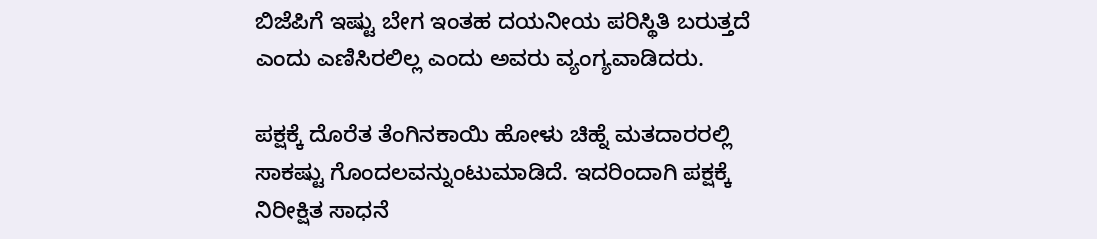ಬಿಜೆಪಿಗೆ ಇಷ್ಟು ಬೇಗ ಇಂತಹ ದಯನೀಯ ಪರಿಸ್ಥಿತಿ ಬರುತ್ತದೆ ಎಂದು ಎಣಿಸಿರಲಿಲ್ಲ ಎಂದು ಅವರು ವ್ಯಂಗ್ಯವಾಡಿದರು.

ಪಕ್ಷಕ್ಕೆ ದೊರೆತ ತೆಂಗಿನಕಾಯಿ ಹೋಳು ಚಿಹ್ನೆ ಮತದಾರರಲ್ಲಿ ಸಾಕಷ್ಟು ಗೊಂದಲವನ್ನುಂಟುಮಾಡಿದೆ. ಇದರಿಂದಾಗಿ ಪಕ್ಷಕ್ಕೆ ನಿರೀಕ್ಷಿತ ಸಾಧನೆ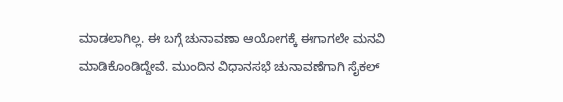ಮಾಡಲಾಗಿಲ್ಲ. ಈ ಬಗ್ಗೆ ಚುನಾವಣಾ ಆಯೋಗಕ್ಕೆ ಈಗಾಗಲೇ ಮನವಿ ಮಾಡಿಕೊಂಡಿದ್ದೇವೆ. ಮುಂದಿನ ವಿಧಾನಸಭೆ ಚುನಾವಣೆಗಾಗಿ ಸೈಕಲ್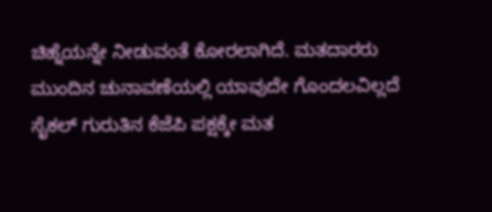ಚಿಹ್ನೆಯನ್ನೇ ನೀಡುವಂತೆ ಕೋರಲಾಗಿದೆ. ಮತದಾರರು ಮುಂದಿನ ಚುನಾವಣೆಯಲ್ಲಿ ಯಾವುದೇ ಗೊಂದಲವಿಲ್ಲದೆ ಸೈಕಲ್ ಗುರುತಿನ ಕೆಜೆಪಿ ಪಕ್ಷಕ್ಕೇ ಮತ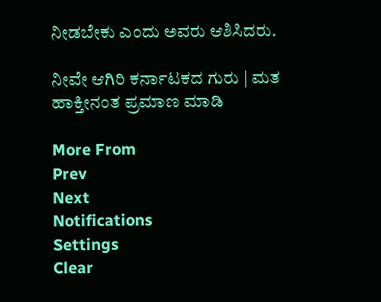ನೀಡಬೇಕು ಎಂದು ಅವರು ಆಶಿಸಿದರು.

ನೀವೇ ಆಗಿರಿ ಕರ್ನಾಟಕದ ಗುರು | ಮತ ಹಾಕ್ತೀನಂತ ಪ್ರಮಾಣ ಮಾಡಿ

More From
Prev
Next
Notifications
Settings
Clear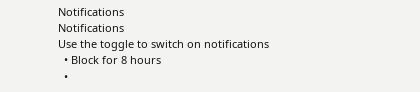Notifications
Notifications
Use the toggle to switch on notifications
  • Block for 8 hours
  •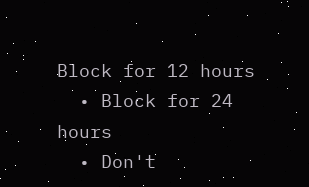Block for 12 hours
  • Block for 24 hours
  • Don't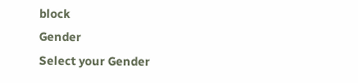block
Gender
Select your Gender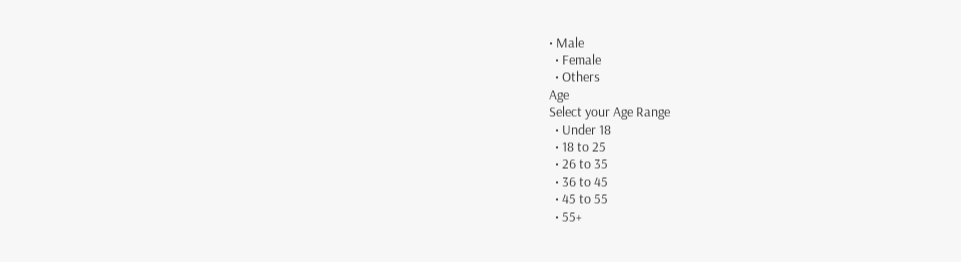• Male
  • Female
  • Others
Age
Select your Age Range
  • Under 18
  • 18 to 25
  • 26 to 35
  • 36 to 45
  • 45 to 55
  • 55+